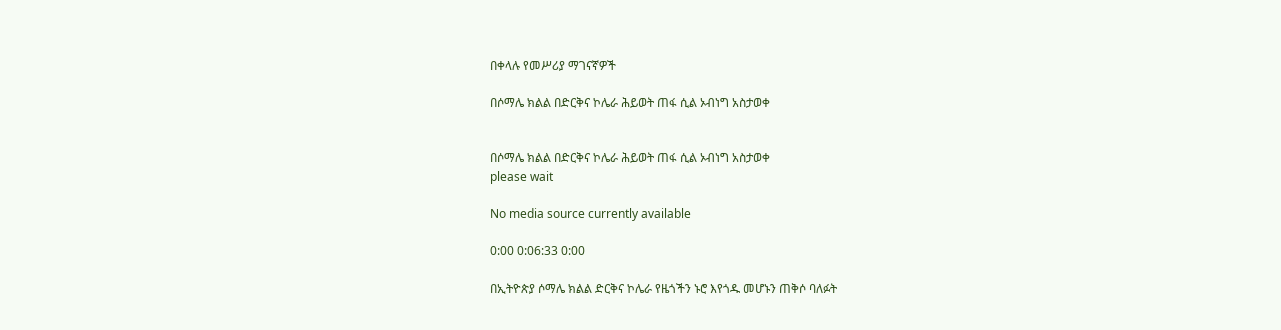በቀላሉ የመሥሪያ ማገናኛዎች

በሶማሌ ክልል በድርቅና ኮሌራ ሕይወት ጠፋ ሲል ኦብነግ አስታወቀ


በሶማሌ ክልል በድርቅና ኮሌራ ሕይወት ጠፋ ሲል ኦብነግ አስታወቀ
please wait

No media source currently available

0:00 0:06:33 0:00

በኢትዮጵያ ሶማሌ ክልል ድርቅና ኮሌራ የዜጎችን ኑሮ እየጎዱ መሆኑን ጠቅሶ ባለፉት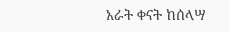አራት ቀናት ከሰላሣ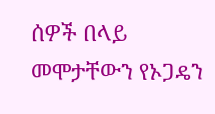ሰዎች በላይ መሞታቸውን የኦጋዴን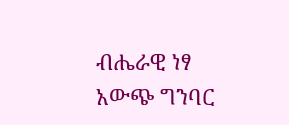ብሔራዊ ነፃ አውጭ ግንባር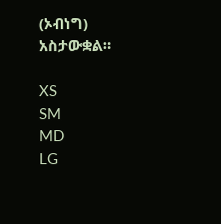(ኦብነግ) አስታውቋል።

XS
SM
MD
LG